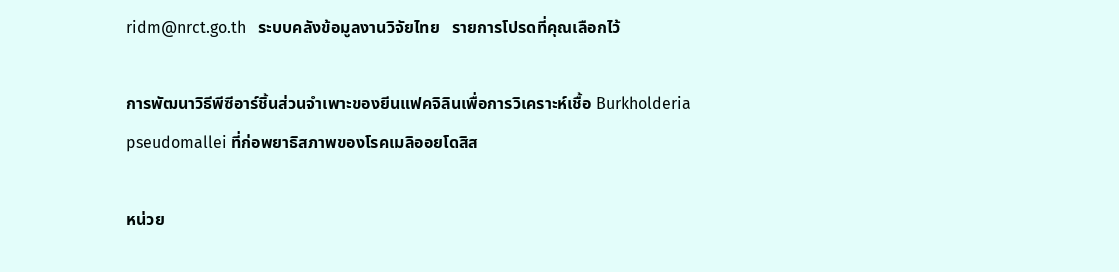ridm@nrct.go.th   ระบบคลังข้อมูลงานวิจัยไทย   รายการโปรดที่คุณเลือกไว้

การพัฒนาวิธีพีซีอาร์ชิ้นส่วนจำเพาะของยีนแฟคจิลินเพื่อการวิเคราะห์เชื้อ Burkholderia pseudomallei ที่ก่อพยาธิสภาพของโรคเมลิออยโดสิส

หน่วย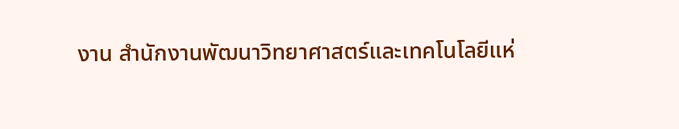งาน สำนักงานพัฒนาวิทยาศาสตร์และเทคโนโลยีแห่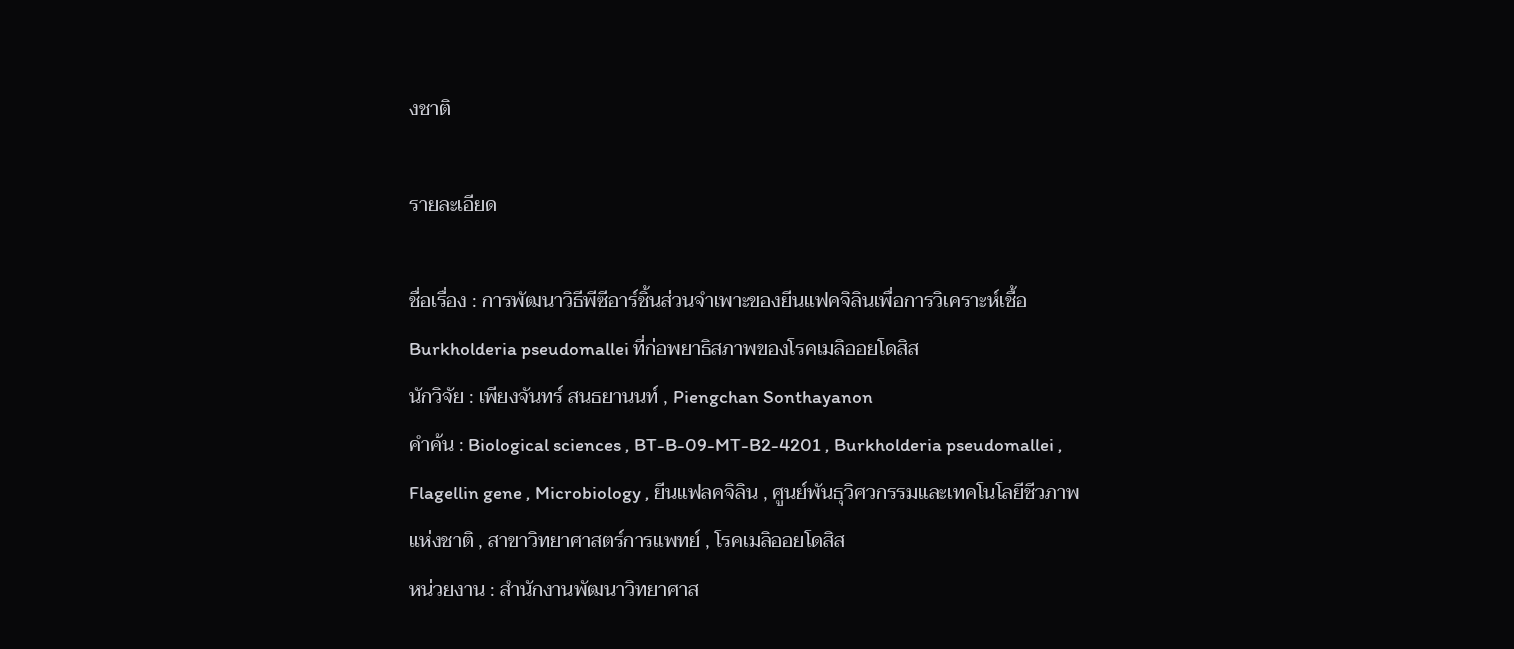งชาติ

รายละเอียด

ชื่อเรื่อง : การพัฒนาวิธีพีซีอาร์ชิ้นส่วนจำเพาะของยีนแฟคจิลินเพื่อการวิเคราะห์เชื้อ Burkholderia pseudomallei ที่ก่อพยาธิสภาพของโรคเมลิออยโดสิส
นักวิจัย : เพียงจันทร์ สนธยานนท์ , Piengchan Sonthayanon
คำค้น : Biological sciences , BT-B-09-MT-B2-4201 , Burkholderia pseudomallei , Flagellin gene , Microbiology , ยีนแฟลคจิลิน , ศูนย์พันธุวิศวกรรมและเทคโนโลยีชีวภาพแห่งชาติ , สาขาวิทยาศาสตร์การแพทย์ , โรคเมลิออยโดสิส
หน่วยงาน : สำนักงานพัฒนาวิทยาศาส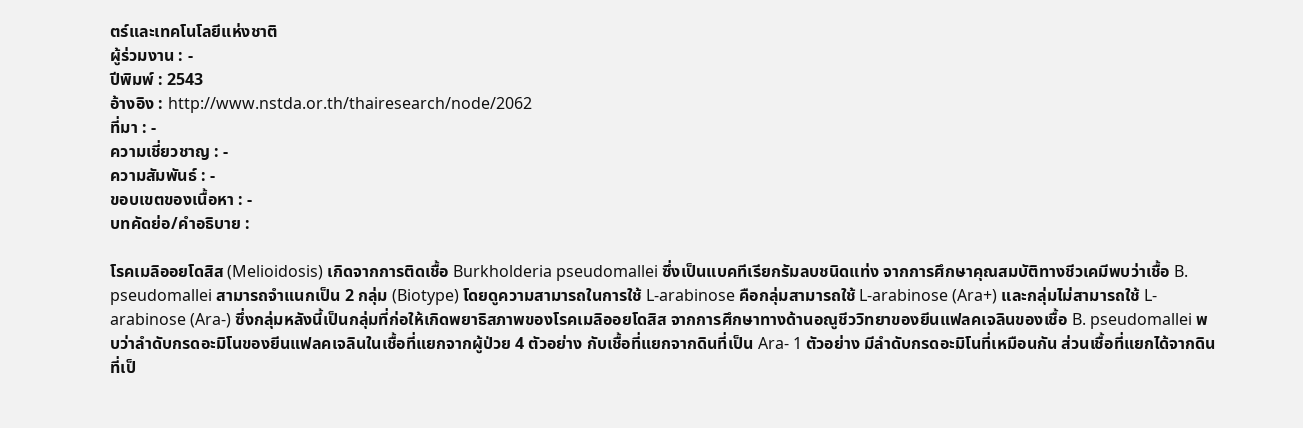ตร์และเทคโนโลยีแห่งชาติ
ผู้ร่วมงาน : -
ปีพิมพ์ : 2543
อ้างอิง : http://www.nstda.or.th/thairesearch/node/2062
ที่มา : -
ความเชี่ยวชาญ : -
ความสัมพันธ์ : -
ขอบเขตของเนื้อหา : -
บทคัดย่อ/คำอธิบาย :

โรคเมลิออยโดสิส (Melioidosis) เกิดจากการติดเชื้อ Burkholderia pseudomallei ซึ่งเป็นแบคทีเรียกรัมลบชนิดแท่ง จากการศึกษาคุณสมบัติทางชีวเคมีพบว่าเชื้อ B. pseudomallei สามารถจำแนกเป็น 2 กลุ่ม (Biotype) โดยดูความสามารถในการใช้ L-arabinose คือกลุ่มสามารถใช้ L-arabinose (Ara+) และกลุ่มไม่สามารถใช้ L-arabinose (Ara-) ซึ่งกลุ่มหลังนี้เป็นกลุ่มที่ก่อให้เกิดพยาธิสภาพของโรคเมลิออยโดสิส จากการศึกษาทางด้านอณูชีววิทยาของยีนแฟลคเจลินของเชื้อ B. pseudomallei พบว่าลำดับกรดอะมิโนของยีนแฟลคเจลินในเชื้อที่แยกจากผู้ป่วย 4 ตัวอย่าง กับเชื้อที่แยกจากดินที่เป็น Ara- 1 ตัวอย่าง มีลำดับกรดอะมิโนที่เหมือนกัน ส่วนเชื้อที่แยกได้จากดินที่เป็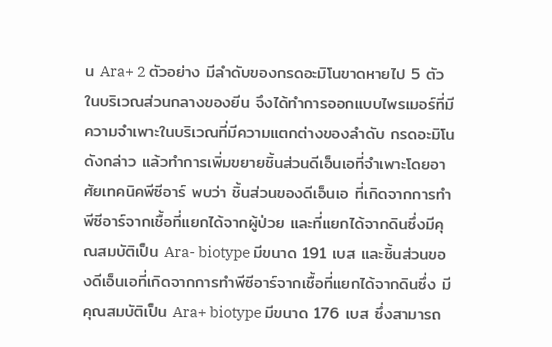น Ara+ 2 ตัวอย่าง มีลำดับของกรดอะมิโนขาดหายไป 5 ตัว ในบริเวณส่วนกลางของยีน จึงได้ทำการออกแบบไพรเมอร์ที่มีความจำเพาะในบริเวณที่มีความแตกต่างของลำดับ กรดอะมิโนดังกล่าว แล้วทำการเพิ่มขยายชิ้นส่วนดีเอ็นเอที่จำเพาะโดยอาศัยเทคนิคพีซีอาร์ พบว่า ชิ้นส่วนของดีเอ็นเอ ที่เกิดจากการทำพีซีอาร์จากเชื้อที่แยกได้จากผู้ป่วย และที่แยกได้จากดินซึ่งมีคุณสมบัติเป็น Ara- biotype มีขนาด 191 เบส และชิ้นส่วนของดีเอ็นเอที่เกิดจากการทำพีซีอาร์จากเชื้อที่แยกได้จากดินซึ่ง มีคุณสมบัติเป็น Ara+ biotype มีขนาด 176 เบส ซึ่งสามารถ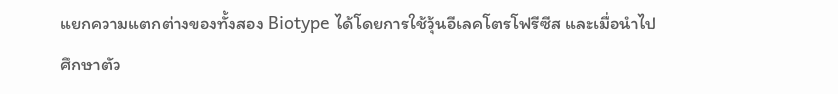แยกความแตกต่างของทั้งสอง Biotype ได้โดยการใช้วุ้นอีเลคโตรโฟรีซีส และเมื่อนำไปศึกษาตัว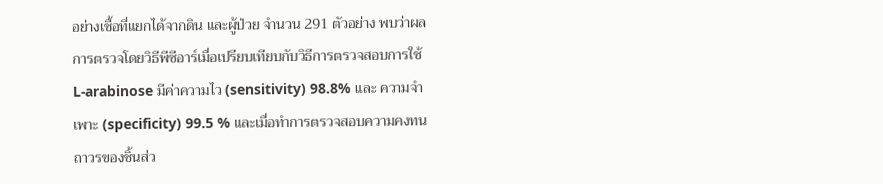อย่างเชื้อที่แยกได้จากดิน และผู้ป่วย จำนวน 291 ตัวอย่าง พบว่าผลการตรวจโดยวิธีพีซีอาร์เมื่อเปรียบเทียบกับวิธีการตรวจสอบการใช้ L-arabinose มีค่าความไว (sensitivity) 98.8% และ ความจำเพาะ (specificity) 99.5 % และเมื่อทำการตรวจสอบความคงทนถาวรของชิ้นส่ว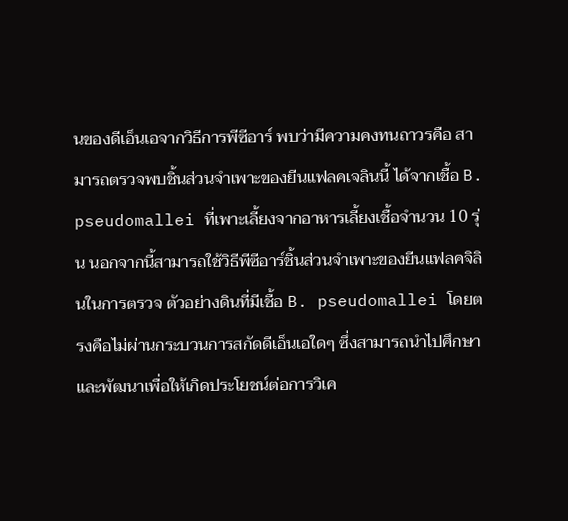นของดีเอ็นเอจากวิธีการพีซีอาร์ พบว่ามีความคงทนถาวรคือ สามารถตรวจพบชิ้นส่วนจำเพาะของยีนแฟลคเจลินนี้ ได้จากเชื้อ B. pseudomallei ที่เพาะเลี้ยงจากอาหารเลี้ยงเชื้อจำนวน 10 รุ่น นอกจากนี้สามารถใช้วิธีพีซีอาร์ชิ้นส่วนจำเพาะของยีนแฟลคจิลินในการตรวจ ตัวอย่างดินที่มีเชื้อ B. pseudomallei โดยตรงคือไม่ผ่านกระบวนการสกัดดีเอ็นเอใดๆ ซึ่งสามารถนำไปศึกษาและพัฒนาเพื่อให้เกิดประโยชน์ต่อการวิเค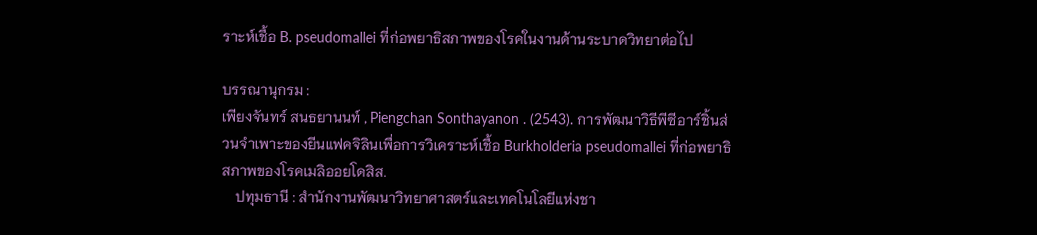ราะห์เชื้อ B. pseudomallei ที่ก่อพยาธิสภาพของโรคในงานด้านระบาดวิทยาต่อไป

บรรณานุกรม :
เพียงจันทร์ สนธยานนท์ , Piengchan Sonthayanon . (2543). การพัฒนาวิธีพีซีอาร์ชิ้นส่วนจำเพาะของยีนแฟคจิลินเพื่อการวิเคราะห์เชื้อ Burkholderia pseudomallei ที่ก่อพยาธิสภาพของโรคเมลิออยโดสิส.
    ปทุมธานี : สำนักงานพัฒนาวิทยาศาสตร์และเทคโนโลยีแห่งชา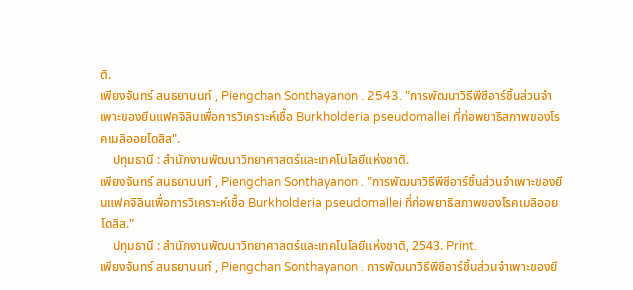ติ.
เพียงจันทร์ สนธยานนท์ , Piengchan Sonthayanon . 2543. "การพัฒนาวิธีพีซีอาร์ชิ้นส่วนจำเพาะของยีนแฟคจิลินเพื่อการวิเคราะห์เชื้อ Burkholderia pseudomallei ที่ก่อพยาธิสภาพของโรคเมลิออยโดสิส".
    ปทุมธานี : สำนักงานพัฒนาวิทยาศาสตร์และเทคโนโลยีแห่งชาติ.
เพียงจันทร์ สนธยานนท์ , Piengchan Sonthayanon . "การพัฒนาวิธีพีซีอาร์ชิ้นส่วนจำเพาะของยีนแฟคจิลินเพื่อการวิเคราะห์เชื้อ Burkholderia pseudomallei ที่ก่อพยาธิสภาพของโรคเมลิออยโดสิส."
    ปทุมธานี : สำนักงานพัฒนาวิทยาศาสตร์และเทคโนโลยีแห่งชาติ, 2543. Print.
เพียงจันทร์ สนธยานนท์ , Piengchan Sonthayanon . การพัฒนาวิธีพีซีอาร์ชิ้นส่วนจำเพาะของยี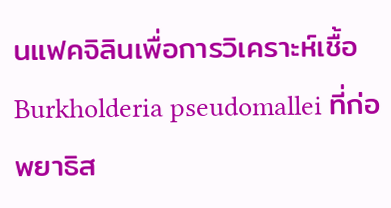นแฟคจิลินเพื่อการวิเคราะห์เชื้อ Burkholderia pseudomallei ที่ก่อพยาธิส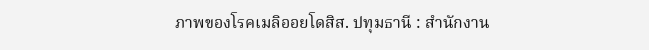ภาพของโรคเมลิออยโดสิส. ปทุมธานี : สำนักงาน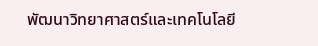พัฒนาวิทยาศาสตร์และเทคโนโลยี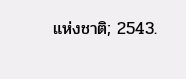แห่งชาติ; 2543.